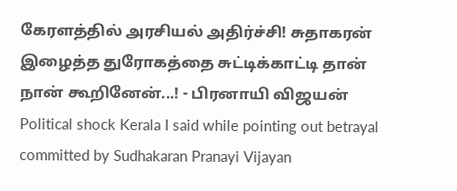கேரளத்தில் அரசியல் அதிர்ச்சி! சுதாகரன் இழைத்த துரோகத்தை சுட்டிக்காட்டி தான் நான் கூறினேன்...! - பிரனாயி விஜயன்
Political shock Kerala I said while pointing out betrayal committed by Sudhakaran Pranayi Vijayan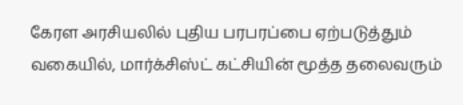கேரள அரசியலில் புதிய பரபரப்பை ஏற்படுத்தும் வகையில், மார்க்சிஸ்ட் கட்சியின் மூத்த தலைவரும்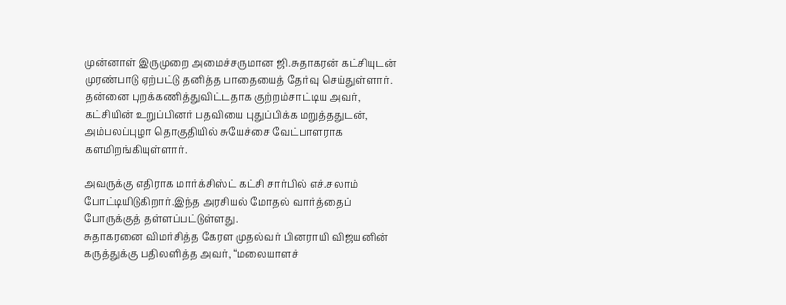முன்னாள் இருமுறை அமைச்சருமான ஜி.சுதாகரன் கட்சியுடன் முரண்பாடு ஏற்பட்டு தனித்த பாதையைத் தேர்வு செய்துள்ளார்.
தன்னை புறக்கணித்துவிட்டதாக குற்றம்சாட்டிய அவர், கட்சியின் உறுப்பினர் பதவியை புதுப்பிக்க மறுத்ததுடன், அம்பலப்புழா தொகுதியில் சுயேச்சை வேட்பாளராக களமிறங்கியுள்ளார்.

அவருக்கு எதிராக மார்க்சிஸ்ட் கட்சி சார்பில் எச்.சலாம் போட்டியிடுகிறார்.இந்த அரசியல் மோதல் வார்த்தைப் போருக்குத் தள்ளப்பட்டுள்ளது.
சுதாகரனை விமர்சித்த கேரள முதல்வர் பினராயி விஜயனின் கருத்துக்கு பதிலளித்த அவர், “மலையாளச்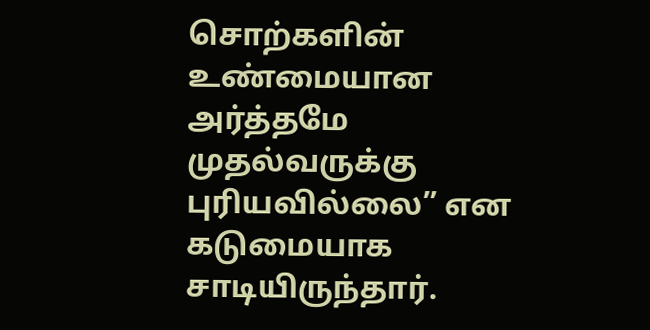சொற்களின் உண்மையான அர்த்தமே முதல்வருக்கு புரியவில்லை” என கடுமையாக சாடியிருந்தார்.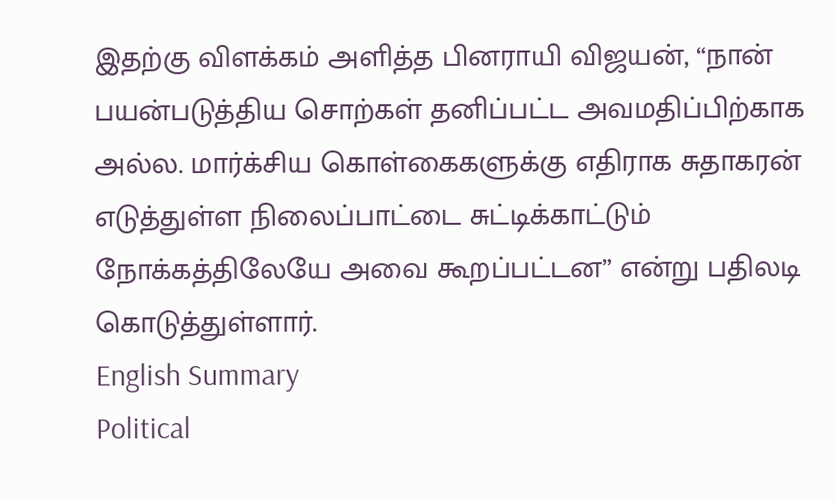இதற்கு விளக்கம் அளித்த பினராயி விஜயன், “நான் பயன்படுத்திய சொற்கள் தனிப்பட்ட அவமதிப்பிற்காக அல்ல. மார்க்சிய கொள்கைகளுக்கு எதிராக சுதாகரன் எடுத்துள்ள நிலைப்பாட்டை சுட்டிக்காட்டும் நோக்கத்திலேயே அவை கூறப்பட்டன” என்று பதிலடி கொடுத்துள்ளார்.
English Summary
Political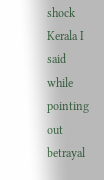shock Kerala I said while pointing out betrayal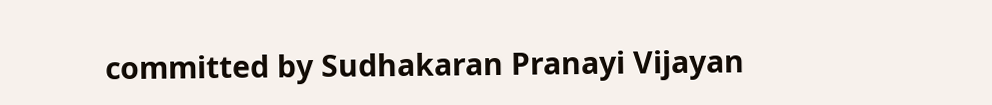committed by Sudhakaran Pranayi Vijayan